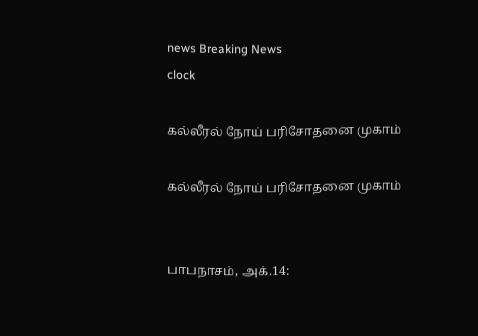news Breaking News
clock

கல்லீரல் நோய் பரிசோதனை முகாம்

கல்லீரல் நோய் பரிசோதனை முகாம்


பாபநாசம், அக்.14: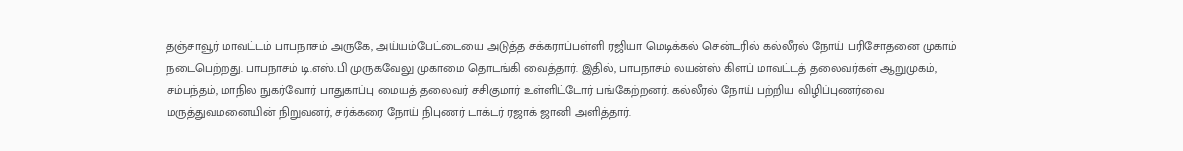தஞ்சாவூர் மாவட்டம் பாபநாசம் அருகே, அய்யம்பேட்டையை அடுத்த சக்கராப்பள்ளி ரஜியா மெடிக்கல் சென்டரில் கல்லீரல் நோய் பரிசோதனை முகாம் நடைபெற்றது. பாபநாசம் டி.எஸ்.பி முருகவேலு முகாமை தொடங்கி வைத்தார். இதில், பாபநாசம் லயன்ஸ் கிளப் மாவட்டத் தலைவர்கள் ஆறுமுகம், சம்பந்தம், மாநில நுகர்வோர் பாதுகாப்பு மையத் தலைவர் சசிகுமார் உள்ளிட்டோர் பங்கேற்றனர். கல்லீரல் நோய் பற்றிய விழிப்புணர்வை மருத்துவமனையின் நிறுவனர், சர்க்கரை நோய் நிபுணர் டாக்டர் ரஜாக் ஜானி அளித்தார்.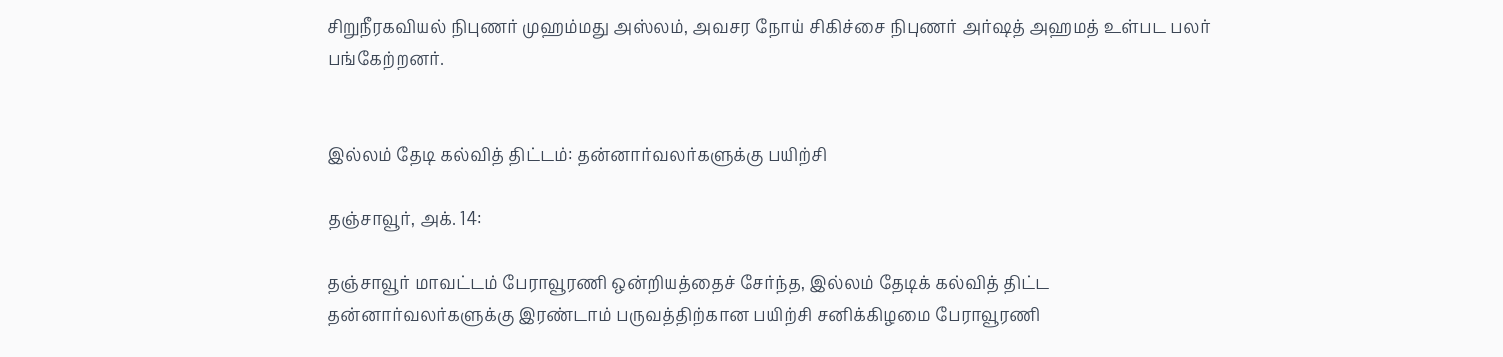சிறுநீரகவியல் நிபுணர் முஹம்மது அஸ்லம், அவசர நோய் சிகிச்சை நிபுணர் அர்ஷத் அஹமத் உள்பட பலர் பங்கேற்றனர்.


இல்லம் தேடி கல்வித் திட்டம்: தன்னார்வலர்களுக்கு பயிற்சி

தஞ்சாவூர், அக். 14:

தஞ்சாவூர் மாவட்டம் பேராவூரணி ஒன்றியத்தைச் சேர்ந்த, இல்லம் தேடிக் கல்வித் திட்ட தன்னார்வலர்களுக்கு இரண்டாம் பருவத்திற்கான பயிற்சி சனிக்கிழமை பேராவூரணி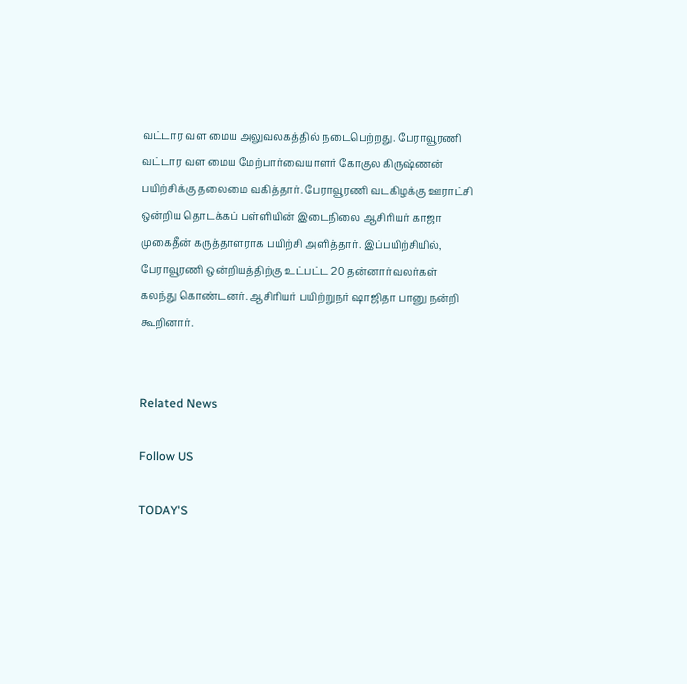வட்டார வள மைய அலுவலகத்தில் நடைபெற்றது. பேராவூரணி வட்டார வள மைய மேற்பார்வையாளர் கோகுல கிருஷ்ணன் பயிற்சிக்கு தலைமை வகித்தார். பேராவூரணி வடகிழக்கு ஊராட்சி ஒன்றிய தொடக்கப் பள்ளியின் இடைநிலை ஆசிரியர் காஜா முகைதீன் கருத்தாளராக பயிற்சி அளித்தார். இப்பயிற்சியில், பேராவூரணி ஒன்றியத்திற்கு உட்பட்ட 20 தன்னார்வலர்கள் கலந்து கொண்டனர். ஆசிரியர் பயிற்றுநர் ஷாஜிதா பானு நன்றி கூறினார்.


Related News

Follow US

TODAY'S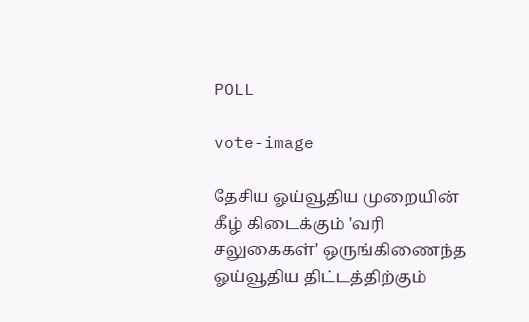POLL

vote-image

தேசிய ஓய்வூதிய முறையின் கீழ் கிடைக்கும் 'வரி சலுகைகள்' ஒருங்கிணைந்த ஓய்வூதிய திட்டத்திற்கும்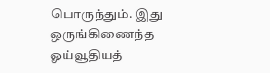பொருந்தும். இது ஒருங்கிணைந்த ஓய்வூதியத்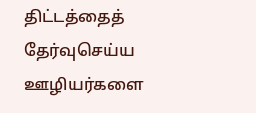திட்டத்தைத் தேர்வுசெய்ய ஊழியர்களை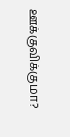ஊக்குவிக்குமா?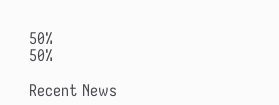50%
50%

Recent News